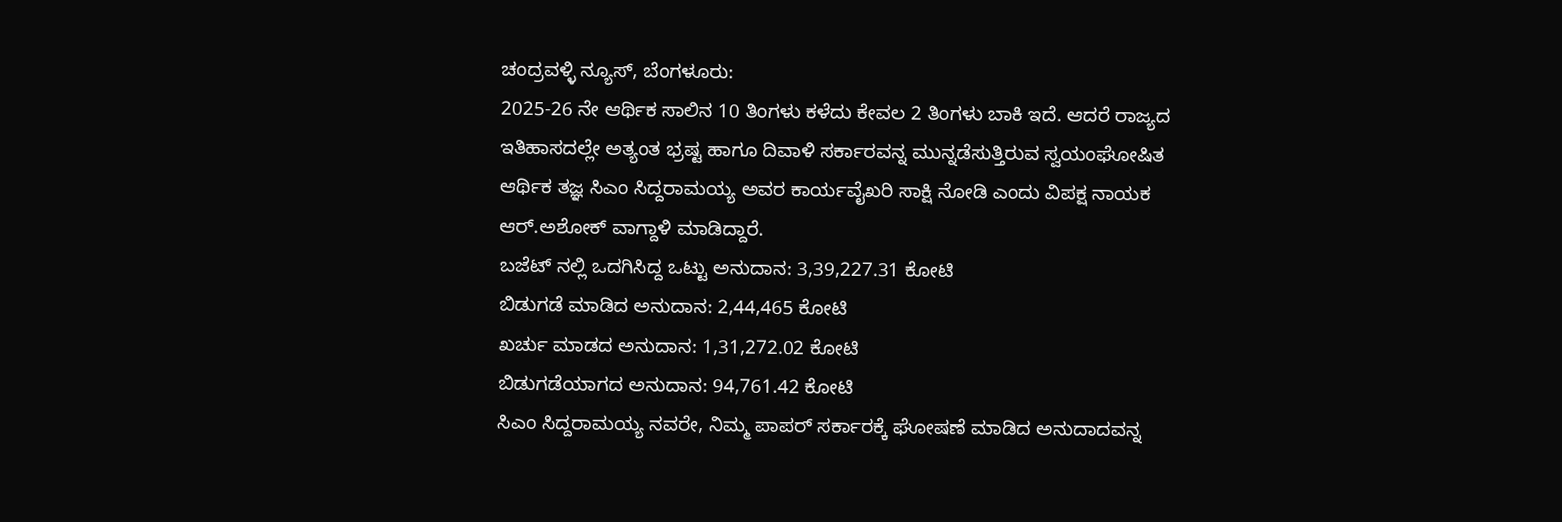ಚಂದ್ರವಳ್ಳಿ ನ್ಯೂಸ್, ಬೆಂಗಳೂರು:
2025-26 ನೇ ಆರ್ಥಿಕ ಸಾಲಿನ 10 ತಿಂಗಳು ಕಳೆದು ಕೇವಲ 2 ತಿಂಗಳು ಬಾಕಿ ಇದೆ. ಆದರೆ ರಾಜ್ಯದ ಇತಿಹಾಸದಲ್ಲೇ ಅತ್ಯಂತ ಭ್ರಷ್ಟ ಹಾಗೂ ದಿವಾಳಿ ಸರ್ಕಾರವನ್ನ ಮುನ್ನಡೆಸುತ್ತಿರುವ ಸ್ವಯಂಘೋಷಿತ ಆರ್ಥಿಕ ತಜ್ಞ ಸಿಎಂ ಸಿದ್ದರಾಮಯ್ಯ ಅವರ ಕಾರ್ಯವೈಖರಿ ಸಾಕ್ಷಿ ನೋಡಿ ಎಂದು ವಿಪಕ್ಷ ನಾಯಕ ಆರ್.ಅಶೋಕ್ ವಾಗ್ದಾಳಿ ಮಾಡಿದ್ದಾರೆ.
ಬಜೆಟ್ ನಲ್ಲಿ ಒದಗಿಸಿದ್ದ ಒಟ್ಟು ಅನುದಾನ: 3,39,227.31 ಕೋಟಿ
ಬಿಡುಗಡೆ ಮಾಡಿದ ಅನುದಾನ: 2,44,465 ಕೋಟಿ
ಖರ್ಚು ಮಾಡದ ಅನುದಾನ: 1,31,272.02 ಕೋಟಿ
ಬಿಡುಗಡೆಯಾಗದ ಅನುದಾನ: 94,761.42 ಕೋಟಿ
ಸಿಎಂ ಸಿದ್ದರಾಮಯ್ಯ ನವರೇ, ನಿಮ್ಮ ಪಾಪರ್ ಸರ್ಕಾರಕ್ಕೆ ಘೋಷಣೆ ಮಾಡಿದ ಅನುದಾದವನ್ನ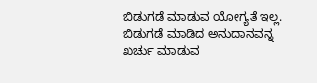ಬಿಡುಗಡೆ ಮಾಡುವ ಯೋಗ್ಯತೆ ಇಲ್ಲ. ಬಿಡುಗಡೆ ಮಾಡಿದ ಅನುದಾನವನ್ನ ಖರ್ಚು ಮಾಡುವ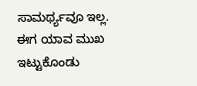ಸಾಮರ್ಥ್ಯವೂ ಇಲ್ಲ.
ಈಗ ಯಾವ ಮುಖ ಇಟ್ಟುಕೊಂಡು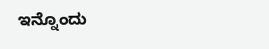ಇನ್ನೊಂದು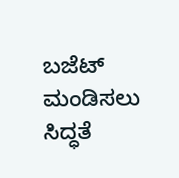ಬಜೆಟ್ ಮಂಡಿಸಲು ಸಿದ್ಧತೆ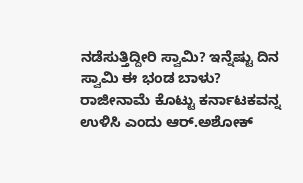ನಡೆಸುತ್ತಿದ್ದೀರಿ ಸ್ವಾಮಿ? ಇನ್ನೆಷ್ಟು ದಿನ ಸ್ವಾಮಿ ಈ ಭಂಡ ಬಾಳು? ರಾಜೀನಾಮೆ ಕೊಟ್ಟು ಕರ್ನಾಟಕವನ್ನ ಉಳಿಸಿ ಎಂದು ಆರ್.ಅಶೋಕ್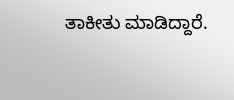ತಾಕೀತು ಮಾಡಿದ್ದಾರೆ.